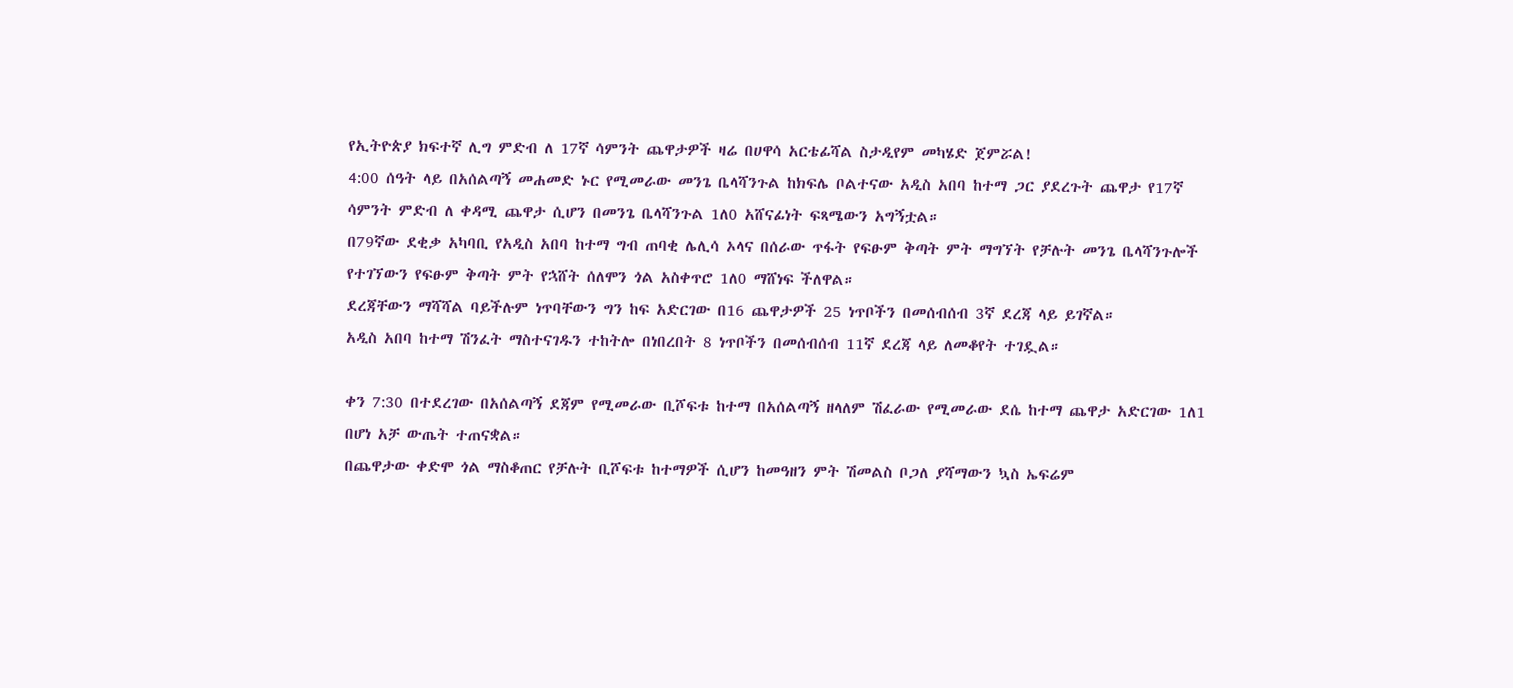የኢትዮጵያ ክፍተኛ ሊግ ምድብ ለ 17ኛ ሳምንት ጨዋታዎች ዛሬ በሀዋሳ አርቴፊሻል ስታዲየም መካሄድ ጀምሯል!
4:00 ሰዓት ላይ በአሰልጣኝ መሐመድ ኑር የሚመራው መንጌ ቤላሻንጉል ከክፍሌ ቦልተናው አዲስ አበባ ከተማ ጋር ያደረጉት ጨዋታ የ17ኛ ሳምንት ምድብ ለ ቀዳሚ ጨዋታ ሲሆን በመንጌ ቤላሻንጉል 1ለ0 አሸናፊነት ፍጻሜውን አግኝቷል።
በ79ኛው ደቂቃ አካባቢ የአዲስ አበባ ከተማ ግብ ጠባቂ ሌሊሳ ኦላና በሰራው ጥፋት የፍፁም ቅጣት ምት ማግኘት የቻሉት መንጌ ቤላሻንጉሎች የተገኘውን የፍፁም ቅጣት ምት የኋሸት ሰለሞን ጎል አስቀጥሮ 1ለ0 ማሸነፍ ችለዋል።
ደረጃቸውን ማሻሻል ባይችሉም ነጥባቸውን ግን ከፍ አድርገው በ16 ጨዋታዎች 25 ነጥቦችን በመሰብሰብ 3ኛ ደረጃ ላይ ይገኛል።
አዲስ አበባ ከተማ ሽንፈት ማስተናገዱን ተከትሎ በነበረበት 8 ነጥቦችን በመሰብሰብ 11ኛ ደረጃ ላይ ለመቆየት ተገዷል።

ቀን 7:30 በተደረገው በአሰልጣኝ ደጃም የሚመራው ቢሾፍቱ ከተማ በአሰልጣኝ ዘላለም ሽፈራው የሚመራው ደሴ ከተማ ጨዋታ አድርገው 1ለ1 በሆነ አቻ ውጤት ተጠናቋል።
በጨዋታው ቀድሞ ጎል ማስቆጠር የቻሉት ቢሾፍቱ ከተማዎች ሲሆን ከመዓዘን ምት ሽመልስ ቦጋለ ያሻማውን ኳስ ኤፍሬም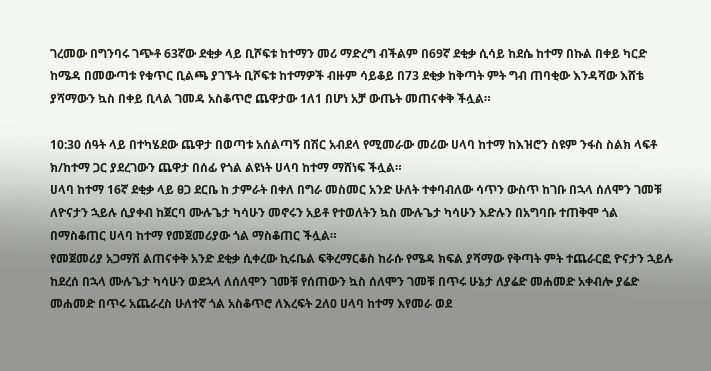ገረመው በግንባሩ ገጭቶ 63ኛው ደቂቃ ላይ ቢሾፍቱ ከተማን መሪ ማድረግ ብችልም በ69ኛ ደቂቃ ሲሳይ ከደሴ ከተማ በኩል በቀይ ካርድ ከሜዳ በመውጣቱ የቁጥር ቢልጫ ያገኙት ቢሾፍቱ ከተማዎች ብዙም ሳይቆይ በ73 ደቂቃ ከቅጣት ምት ግብ ጠባቂው እንዳሻው እሸቴ ያሻማውን ኳስ በቀይ ቢላል ገመዳ አስቆጥሮ ጨዋታው 1ለ1 በሆነ አቻ ውጤት መጠናቀቅ ችሏል።

10:30 ሰዓት ላይ በተካሄደው ጨዋታ በወጣቱ አሰልጣኝ በሽር አብደላ የሚመራው መሪው ሀላባ ከተማ ከእዝሮን ስዩም ንፋስ ስልክ ላፍቶ ክ/ከተማ ጋር ያደረገውን ጨዋታ በሰፊ የጎል ልዩነት ሀላባ ከተማ ማሸነፍ ችሏል።
ሀላባ ከተማ 16ኛ ደቂቃ ላይ ፀጋ ደርቤ ከ ታምራት በቀለ በግራ መስመር አንድ ሁለት ተቀባብለው ሳጥን ውስጥ ከገቡ በኋላ ሰለሞን ገመቹ ለዮናታን ኋይሉ ሲያቀብ ከጀርባ ሙሉጌታ ካሳሁን መኖሩን አይቶ የተወለትን ኳስ ሙሉጌታ ካሳሁን እድሉን በአግባቡ ተጠቅሞ ጎል በማስቆጠር ሀላባ ከተማ የመጀመሪያው ጎል ማስቆጠር ችሏል።
የመጀመሪያ አጋማሽ ልጠናቀቅ አንድ ደቂቃ ሲቀረው ኪሩቤል ፍቅረማርቆስ ከራሱ የሜዳ ክፍል ያሻማው የቅጣት ምት ተጨራርፎ ዮናታን ኋይሉ ከደረሰ በኋላ ሙሉጌታ ካሳሁን ወደኋላ ለሰለሞን ገመቹ የሰጠውን ኳስ ሰለሞን ገመቹ በጥሩ ሁኔታ ለያሬድ መሐመድ አቀብሎ ያሬድ መሐመድ በጥሩ አጨራረስ ሁለተኛ ጎል አስቆጥሮ ለእረፍት 2ለ0 ሀላባ ከተማ እየመራ ወደ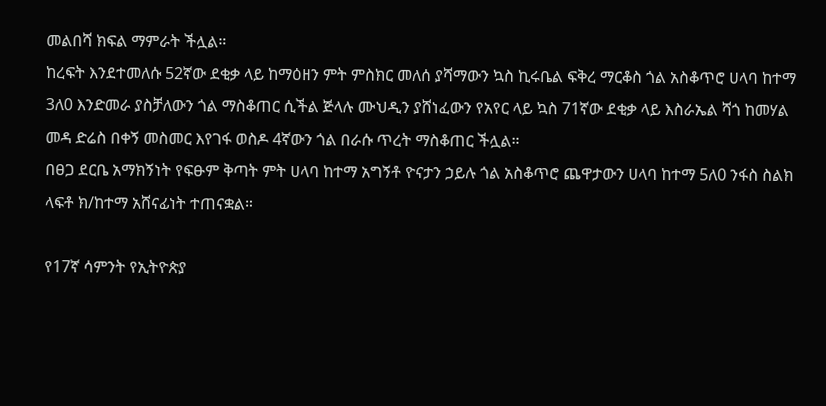መልበሻ ክፍል ማምራት ችሏል።
ከረፍት እንደተመለሱ 52ኛው ደቂቃ ላይ ከማዕዘን ምት ምስክር መለሰ ያሻማውን ኳስ ኪሩቤል ፍቅረ ማርቆስ ጎል አስቆጥሮ ሀላባ ከተማ 3ለ0 እንድመራ ያስቻለውን ጎል ማስቆጠር ሲችል ጅላሉ ሙህዲን ያሸነፈውን የአየር ላይ ኳስ 71ኛው ደቂቃ ላይ እስራኤል ሻጎ ከመሃል መዳ ድሬስ በቀኝ መስመር እየገፋ ወስዶ 4ኛውን ጎል በራሱ ጥረት ማስቆጠር ችሏል።
በፀጋ ደርቤ አማክኝነት የፍፁም ቅጣት ምት ሀላባ ከተማ አግኝቶ ዮናታን ኃይሉ ጎል አስቆጥሮ ጨዋታውን ሀላባ ከተማ 5ለ0 ንፋስ ስልክ ላፍቶ ክ/ከተማ አሸናፊነት ተጠናቋል።

የ17ኛ ሳምንት የኢትዮጵያ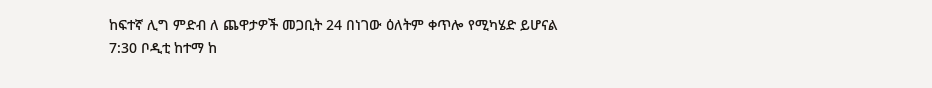ከፍተኛ ሊግ ምድብ ለ ጨዋታዎች መጋቢት 24 በነገው ዕለትም ቀጥሎ የሚካሄድ ይሆናል
7:30 ቦዲቲ ከተማ ከ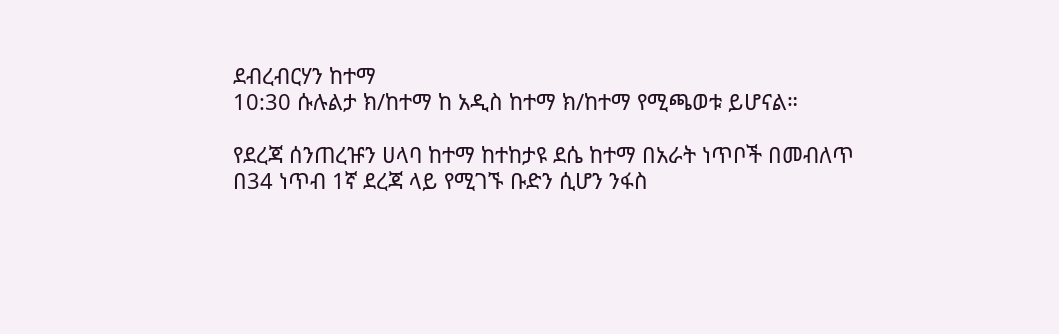ደብረብርሃን ከተማ
10:30 ሱሉልታ ክ/ከተማ ከ አዲስ ከተማ ክ/ከተማ የሚጫወቱ ይሆናል።

የደረጃ ሰንጠረዡን ሀላባ ከተማ ከተከታዩ ደሴ ከተማ በአራት ነጥቦች በመብለጥ በ34 ነጥብ 1ኛ ደረጃ ላይ የሚገኙ ቡድን ሲሆን ንፋስ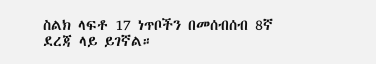ስልክ ላፍቶ 17 ነጥቦችን በመሰብሰብ 8ኛ ደረጃ ላይ ይገኛል።